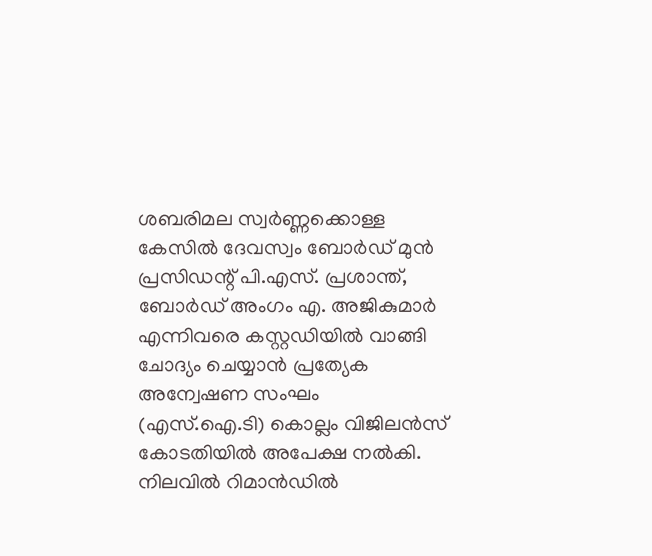ശബരിമല സ്വർണ്ണക്കൊള്ള കേസിൽ ദേവസ്വം ബോർഡ് മുൻ പ്രസിഡന്റ് പി.എസ്. പ്രശാന്ത്, ബോർഡ് അംഗം എ. അജികുമാർ എന്നിവരെ കസ്റ്റഡിയിൽ വാങ്ങി ചോദ്യം ചെയ്യാൻ പ്രത്യേക അന്വേഷണ സംഘം (എസ്.ഐ.ടി) കൊല്ലം വിജിലൻസ് കോടതിയിൽ അപേക്ഷ നൽകി. നിലവിൽ റിമാൻഡിൽ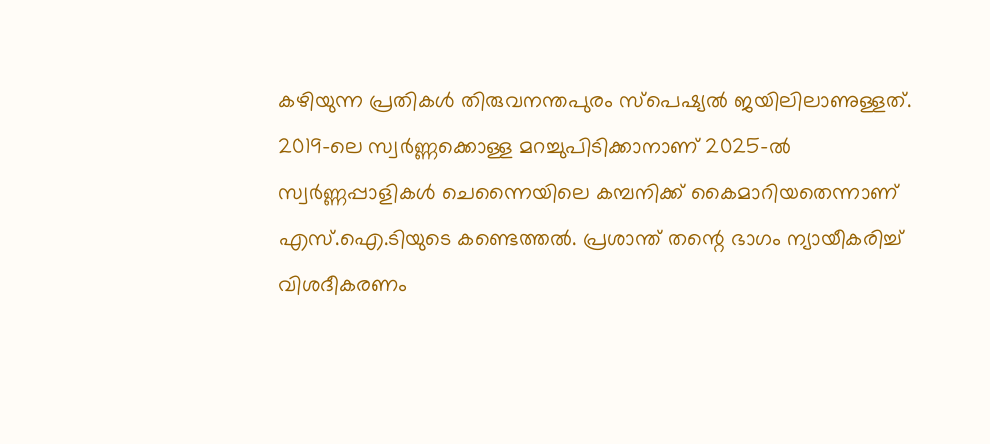കഴിയുന്ന പ്രതികൾ തിരുവനന്തപുരം സ്പെഷ്യൽ ജയിലിലാണുള്ളത്.
2019-ലെ സ്വർണ്ണക്കൊള്ള മറച്ചുപിടിക്കാനാണ് 2025-ൽ സ്വർണ്ണപ്പാളികൾ ചെന്നൈയിലെ കമ്പനിക്ക് കൈമാറിയതെന്നാണ് എസ്.ഐ.ടിയുടെ കണ്ടെത്തൽ. പ്രശാന്ത് തന്റെ ഭാഗം ന്യായീകരിച്ച് വിശദീകരണം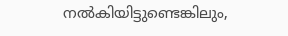നൽകിയിട്ടുണ്ടെങ്കിലും,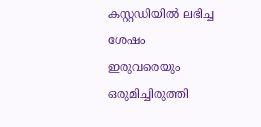കസ്റ്റഡിയിൽ ലഭിച്ച ശേഷം ഇരുവരെയും ഒരുമിച്ചിരുത്തി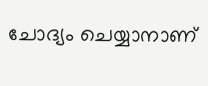ചോദ്യം ചെയ്യാനാണ്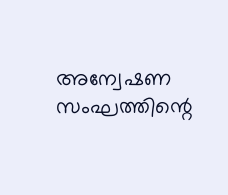അന്വേഷണ സംഘത്തിന്റെ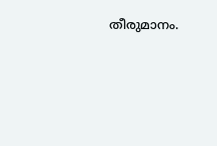തീരുമാനം.